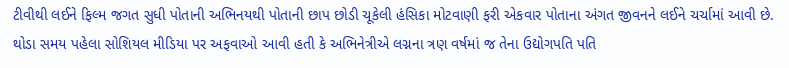ટીવીથી લઈને ફિલ્મ જગત સુધી પોતાની અભિનયથી પોતાની છાપ છોડી ચૂકેલી હંસિકા મોટવાણી ફરી એકવાર પોતાના અંગત જીવનને લઈને ચર્ચામાં આવી છે. થોડા સમય પહેલા સોશિયલ મીડિયા પર અફવાઓ આવી હતી કે અભિનેત્રીએ લગ્નના ત્રણ વર્ષમાં જ તેના ઉદ્યોગપતિ પતિ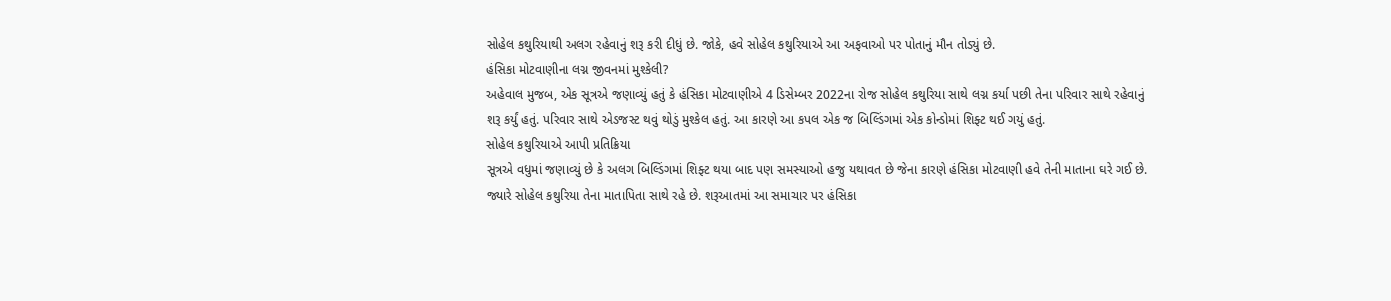સોહેલ કથુરિયાથી અલગ રહેવાનું શરૂ કરી દીધું છે. જોકે, હવે સોહેલ કથુરિયાએ આ અફવાઓ પર પોતાનું મૌન તોડ્યું છે.
હંસિકા મોટવાણીના લગ્ન જીવનમાં મુશ્કેલી?
અહેવાલ મુજબ, એક સૂત્રએ જણાવ્યું હતું કે હંસિકા મોટવાણીએ 4 ડિસેમ્બર 2022ના રોજ સોહેલ કથુરિયા સાથે લગ્ન કર્યા પછી તેના પરિવાર સાથે રહેવાનું શરૂ કર્યું હતું. પરિવાર સાથે એડજસ્ટ થવું થોડું મુશ્કેલ હતું. આ કારણે આ કપલ એક જ બિલ્ડિંગમાં એક કોન્ડોમાં શિફ્ટ થઈ ગયું હતું.
સોહેલ કથુરિયાએ આપી પ્રતિક્રિયા
સૂત્રએ વધુમાં જણાવ્યું છે કે અલગ બિલ્ડિંગમાં શિફ્ટ થયા બાદ પણ સમસ્યાઓ હજુ યથાવત છે જેના કારણે હંસિકા મોટવાણી હવે તેની માતાના ઘરે ગઈ છે. જ્યારે સોહેલ કથુરિયા તેના માતાપિતા સાથે રહે છે. શરૂઆતમાં આ સમાચાર પર હંસિકા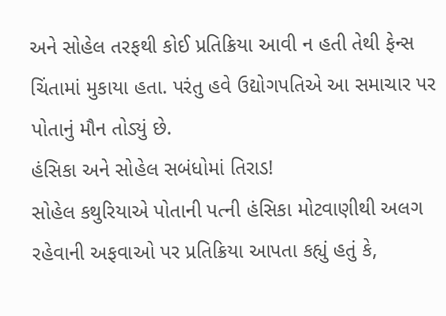અને સોહેલ તરફથી કોઈ પ્રતિક્રિયા આવી ન હતી તેથી ફેન્સ ચિંતામાં મુકાયા હતા. પરંતુ હવે ઉદ્યોગપતિએ આ સમાચાર પર પોતાનું મૌન તોડ્યું છે.
હંસિકા અને સોહેલ સબંધોમાં તિરાડ!
સોહેલ કથુરિયાએ પોતાની પત્ની હંસિકા મોટવાણીથી અલગ રહેવાની અફવાઓ પર પ્રતિક્રિયા આપતા કહ્યું હતું કે,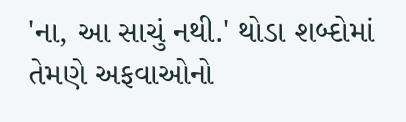'ના, આ સાચું નથી.' થોડા શબ્દોમાં તેમણે અફવાઓનો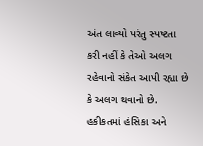અંત લાવ્યો પરંતુ સ્પષ્ટતા કરી નહીં કે તેઓ અલગ રહેવાનો સંકેત આપી રહ્યા છે કે અલગ થવાનો છે. હકીકતમાં હંસિકા અને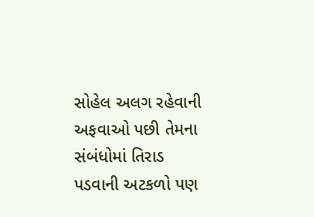સોહેલ અલગ રહેવાની અફવાઓ પછી તેમના સંબંધોમાં તિરાડ પડવાની અટકળો પણ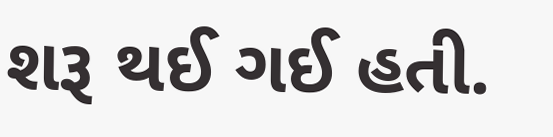શરૂ થઈ ગઈ હતી.